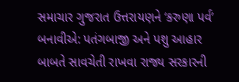સમાચાર ગુજરાત ઉત્તરાયણને ‘કરુણા પર્વ’ બનાવીએ: પતંગબાજી અને પશુ આહાર બાબતે સાવચેતી રાખવા રાજ્ય સરકારની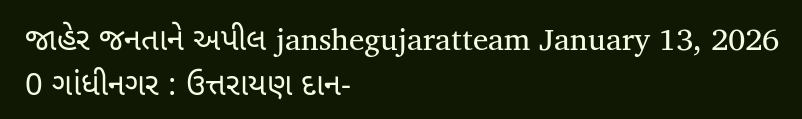જાહેર જનતાને અપીલ janshegujaratteam January 13, 2026 0 ગાંધીનગર : ઉત્તરાયણ દાન-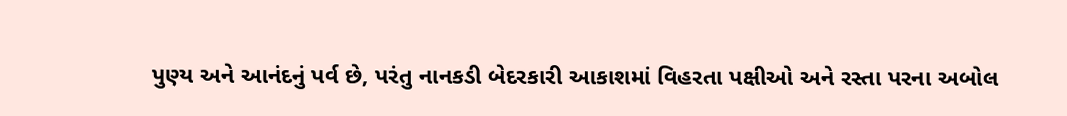પુણ્ય અને આનંદનું પર્વ છે, પરંતુ નાનકડી બેદરકારી આકાશમાં વિહરતા પક્ષીઓ અને રસ્તા પરના અબોલ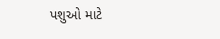પશુઓ માટે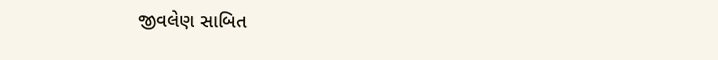જીવલેણ સાબિત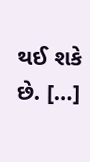થઈ શકે છે. […]